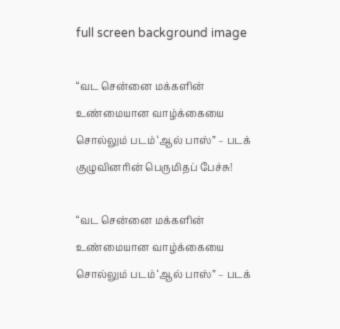full screen background image

“வட சென்னை மக்களின் உண்மையான வாழ்க்கையை சொல்லும் படம் ‘ஆல் பாஸ்” – படக் குழுவினரின் பெருமிதப் பேச்சு!

“வட சென்னை மக்களின் உண்மையான வாழ்க்கையை சொல்லும் படம் ‘ஆல் பாஸ்” – படக்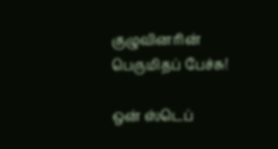குழுவினரின் பெருமிதப் பேச்சு!

ஒன் ஸ்டெப்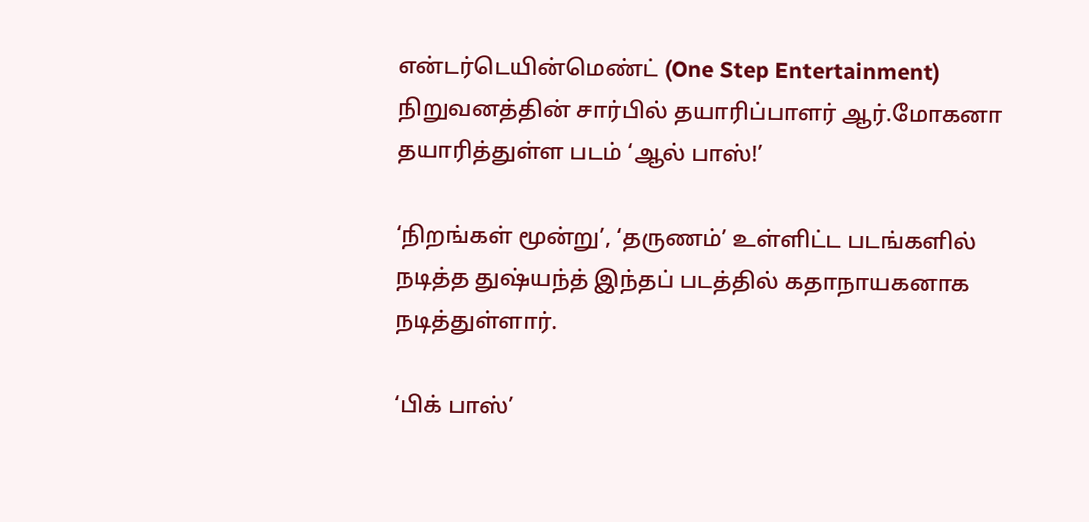என்டர்டெயின்மெண்ட் (One Step Entertainment) நிறுவனத்தின் சார்பில் தயாரிப்பாளர் ஆர்.மோகனா தயாரித்துள்ள படம் ‘ஆல் பாஸ்!’

‘நிறங்கள் மூன்று’, ‘தருணம்’ உள்ளிட்ட படங்களில் நடித்த துஷ்யந்த் இந்தப் படத்தில் கதாநாயகனாக நடித்துள்ளார்.

‘பிக் பாஸ்’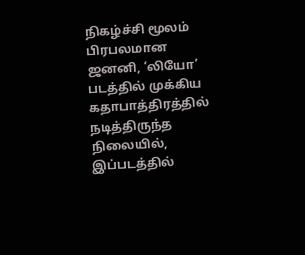நிகழ்ச்சி மூலம் பிரபலமான ஜனனி, ‘லியோ’ படத்தில் முக்கிய கதாபாத்திரத்தில் நடித்திருந்த நிலையில், இப்படத்தில்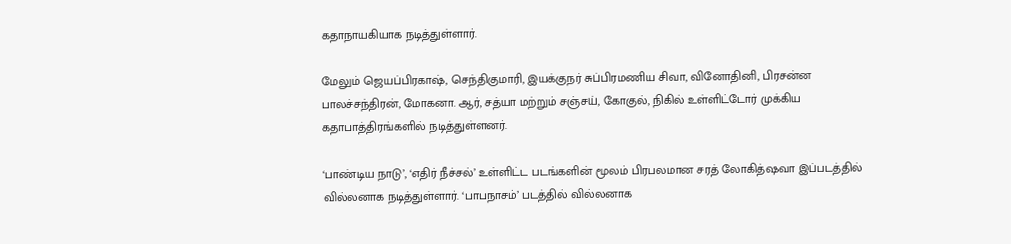கதாநாயகியாக நடித்துள்ளார்.

மேலும் ஜெயப்பிரகாஷ், செந்திகுமாரி, இயக்குநர் சுப்பிரமணிய சிவா, வினோதினி, பிரசன்ன பாலச்சந்திரன், மோகனா. ஆர், சத்யா மற்றும் சஞ்சய், கோகுல், நிகில் உள்ளிட்டோர் முக்கிய கதாபாத்திரங்களில் நடித்துள்ளனர்.

‘பாண்டிய நாடு’, ‘எதிர் நீச்சல்’ உள்ளிட்ட படங்களின் மூலம் பிரபலமான சரத் லோகித்ஷவா இப்படத்தில் வில்லனாக நடித்துள்ளார். ‘பாபநாசம்’ படத்தில் வில்லனாக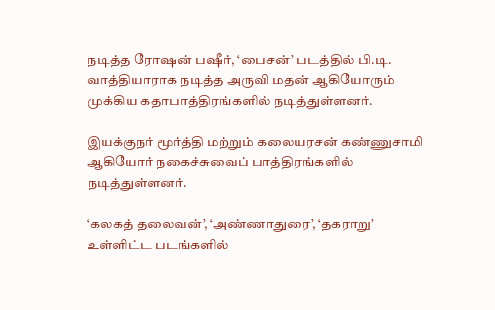நடித்த ரோஷன் பஷீர், ‘பைசன்’ படத்தில் பி.டி. வாத்தியாராக நடித்த அருவி மதன் ஆகியோரும் முக்கிய கதாபாத்திரங்களில் நடித்துள்ளனர்.

இயக்குநர் மூர்த்தி மற்றும் கலையரசன் கண்ணுசாமி ஆகியோர் நகைச்சுவைப் பாத்திரங்களில் நடித்துள்ளனர்.

‘கலகத் தலைவன்’, ‘அண்ணாதுரை’, ‘தகராறு’ உள்ளிட்ட படங்களில்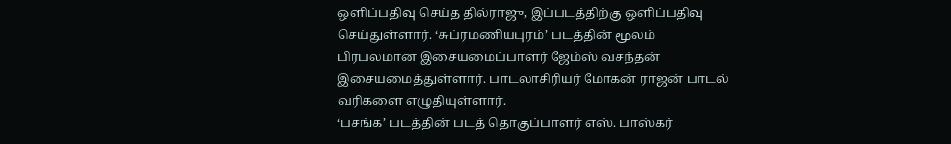ஒளிப்பதிவு செய்த தில்ராஜு, இப்படத்திற்கு ஒளிப்பதிவு செய்துள்ளார். ‘சுப்ரமணியபுரம்’ படத்தின் மூலம் பிரபலமான இசையமைப்பாளர் ஜேம்ஸ் வசந்தன் இசையமைத்துள்ளார். பாடலாசிரியர் மோகன் ராஜன் பாடல் வரிகளை எழுதியுள்ளார்.
‘பசங்க’ படத்தின் படத் தொகுப்பாளர் எஸ். பாஸ்கர்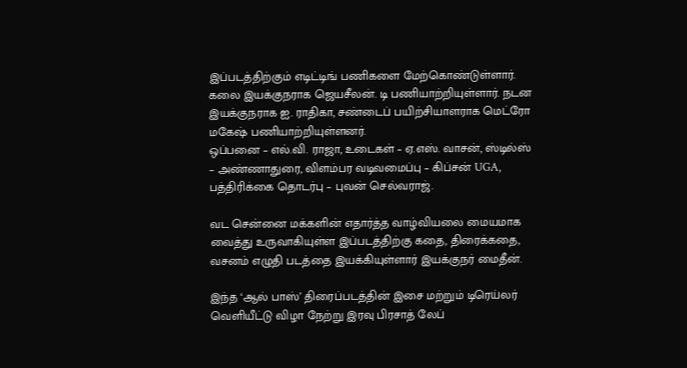இப்படத்திற்கும் எடிட்டிங் பணிகளை மேற்கொண்டுள்ளார். கலை இயக்குநராக ஜெயசீலன். டி பணியாற்றியுள்ளார். நடன இயக்குநராக ஐ. ராதிகா, சண்டைப் பயிற்சியாளராக மெட்ரோ மகேஷ் பணியாற்றியுள்ளனர்.
ஒப்பனை – எல்.வி. ராஜா, உடைகள் – ஏ.எஸ். வாசன், ஸ்டில்ஸ் – அண்ணாதுரை, விளம்பர வடிவமைப்பு – கிப்சன் UGA, பத்திரிக்கை தொடர்பு – புவன் செல்வராஜ்.

வட சென்னை மக்களின் எதார்த்த வாழ்வியலை மையமாக வைத்து உருவாகியுள்ள இப்படத்திற்கு கதை, திரைக்கதை, வசனம் எழுதி படத்தை இயக்கியுள்ளார் இயக்குநர் மைதீன்.

இந்த ‘ஆல் பாஸ்’ திரைப்படத்தின் இசை மற்றும் டிரெய்லர் வெளியீட்டு விழா நேற்று இரவு பிரசாத் லேப்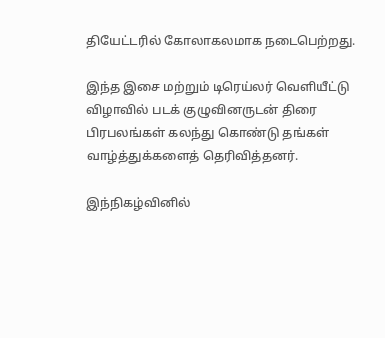தியேட்டரில் கோலாகலமாக நடைபெற்றது.

இந்த இசை மற்றும் டிரெய்லர் வெளியீட்டு விழாவில் படக் குழுவினருடன் திரை பிரபலங்கள் கலந்து கொண்டு தங்கள் வாழ்த்துக்களைத் தெரிவித்தனர்.

இந்நிகழ்வினில்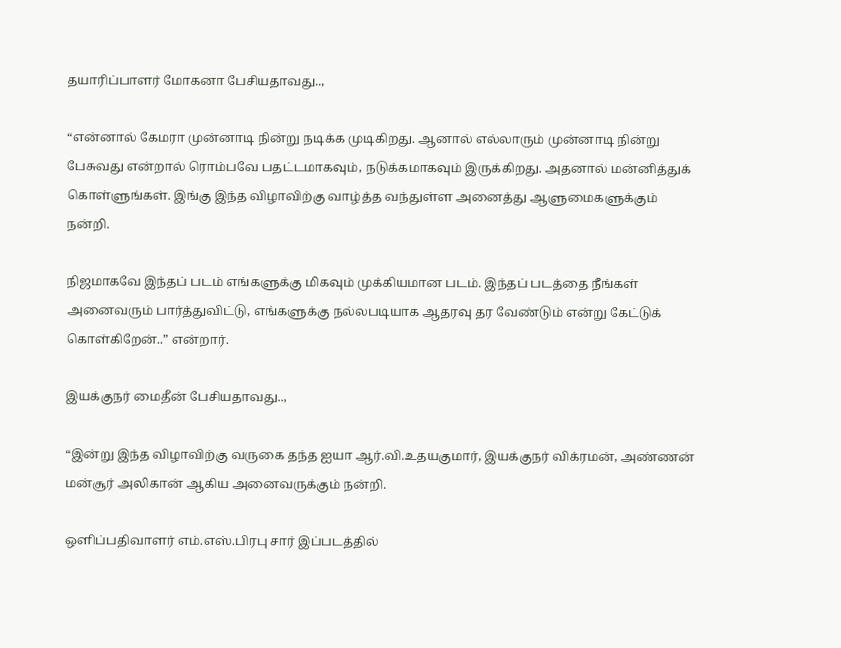தயாரிப்பாளர் மோகனா பேசியதாவது..,

“என்னால் கேமரா முன்னாடி நின்று நடிக்க முடிகிறது. ஆனால் எல்லாரும் முன்னாடி நின்று பேசுவது என்றால் ரொம்பவே பதட்டமாகவும், நடுக்கமாகவும் இருக்கிறது. அதனால் மன்னித்துக் கொள்ளுங்கள். இங்கு இந்த விழாவிற்கு வாழ்த்த வந்துள்ள அனைத்து ஆளுமைகளுக்கும் நன்றி.

நிஜமாகவே இந்தப் படம் எங்களுக்கு மிகவும் முக்கியமான படம். இந்தப் படத்தை நீங்கள் அனைவரும் பார்த்துவிட்டு, எங்களுக்கு நல்லபடியாக ஆதரவு தர வேண்டும் என்று கேட்டுக் கொள்கிறேன்..” என்றார்.

இயக்குநர் மைதீன் பேசியதாவது..,

“இன்று இந்த விழாவிற்கு வருகை தந்த ஐயா ஆர்.வி.உதயகுமார், இயக்குநர் விக்ரமன், அண்ணன் மன்சூர் அலிகான் ஆகிய அனைவருக்கும் நன்றி.

ஒளிப்பதிவாளர் எம்.எஸ்.பிரபு சார் இப்படத்தில்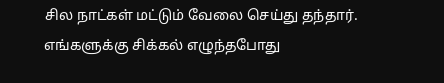சில நாட்கள் மட்டும் வேலை செய்து தந்தார். எங்களுக்கு சிக்கல் எழுந்தபோது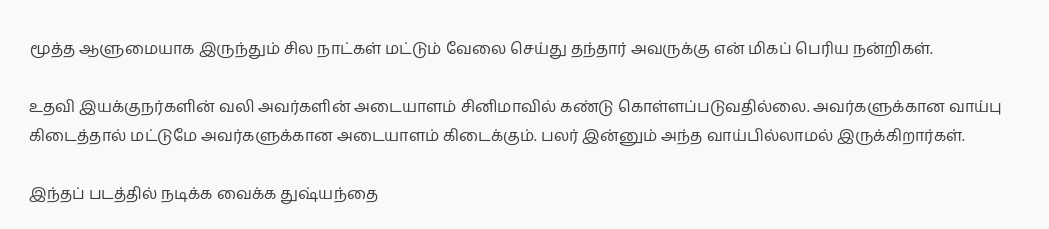மூத்த ஆளுமையாக இருந்தும் சில நாட்கள் மட்டும் வேலை செய்து தந்தார் அவருக்கு என் மிகப் பெரிய நன்றிகள்.

உதவி இயக்குநர்களின் வலி அவர்களின் அடையாளம் சினிமாவில் கண்டு கொள்ளப்படுவதில்லை. அவர்களுக்கான வாய்பு கிடைத்தால் மட்டுமே அவர்களுக்கான அடையாளம் கிடைக்கும். பலர் இன்னும் அந்த வாய்பில்லாமல் இருக்கிறார்கள்.

இந்தப் படத்தில் நடிக்க வைக்க துஷ்யந்தை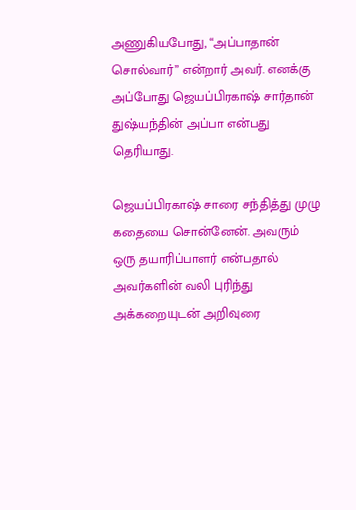அணுகியபோது, “அப்பாதான் சொல்வார்” என்றார் அவர். எனக்கு அப்போது ஜெயப்பிரகாஷ் சார்தான் துஷ்யந்தின் அப்பா என்பது  தெரியாது.

ஜெயப்பிரகாஷ் சாரை சந்தித்து முழு கதையை சொன்னேன். அவரும் ஒரு தயாரிப்பாளர் என்பதால் அவர்களின் வலி புரிந்து அக்கறையுடன் அறிவுரை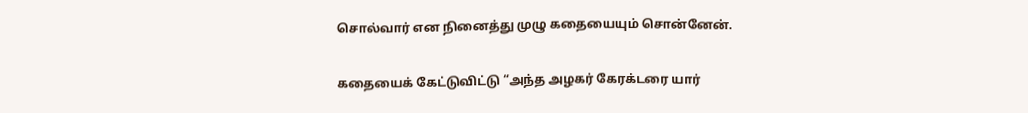சொல்வார் என நினைத்து முழு கதையையும் சொன்னேன்.

கதையைக் கேட்டுவிட்டு “அந்த அழகர் கேரக்டரை யார்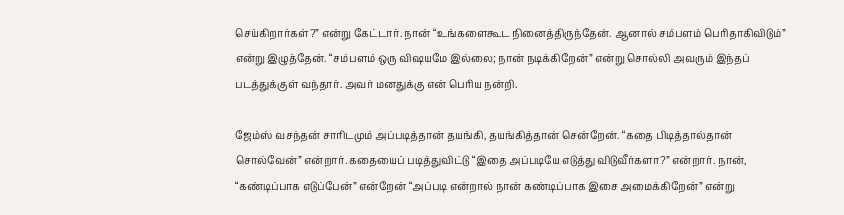செய்கிறார்கள்?” என்று கேட்டார். நான் “உங்களைகூட நினைத்திருந்தேன். ஆனால் சம்பளம் பெரிதாகிவிடும்” என்று இழுத்தேன். “சம்பளம் ஒரு விஷயமே இல்லை; நான் நடிக்கிறேன்” என்று சொல்லி அவரும் இந்தப் படத்துக்குள் வந்தார். அவர் மனதுக்கு என் பெரிய நன்றி.

ஜேம்ஸ் வசந்தன் சாரிடமும் அப்படித்தான் தயங்கி, தயங்கித்தான் சென்றேன். “கதை பிடித்தால்தான் சொல்வேன்” என்றார். கதையைப் படித்துவிட்டு “இதை அப்படியே எடுத்து விடுவீர்களா?” என்றார். நான், “கண்டிப்பாக எடுப்பேன்” என்றேன் “அப்படி என்றால் நான் கண்டிப்பாக இசை அமைக்கிறேன்” என்று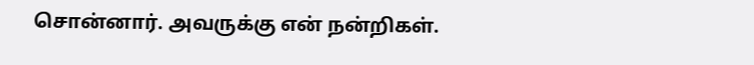சொன்னார். அவருக்கு என் நன்றிகள்.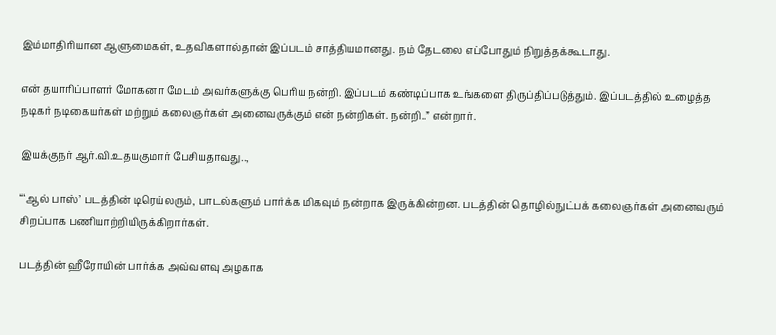இம்மாதிரியான ஆளுமைகள், உதவிகளால்தான் இப்படம் சாத்தியமானது. நம் தேடலை எப்போதும் நிறுத்தக்கூடாது.

என் தயாரிப்பாளர் மோகனா மேடம் அவர்களுக்கு பெரிய நன்றி. இப்படம் கண்டிப்பாக உங்களை திருப்திப்படுத்தும். இப்படத்தில் உழைத்த நடிகர் நடிகையர்கள் மற்றும் கலைஞர்கள் அனைவருக்கும் என் நன்றிகள். நன்றி..” என்றார்.

இயக்குநர் ஆர்.வி.உதயகுமார் பேசியதாவது..,

“‘ஆல் பாஸ்’ படத்தின் டிரெய்லரும், பாடல்களும் பார்க்க மிகவும் நன்றாக இருக்கின்றன. படத்தின் தொழில்நுட்பக் கலைஞர்கள் அனைவரும் சிறப்பாக பணியாற்றியிருக்கிறார்கள்.

படத்தின் ஹீரோயின் பார்க்க அவ்வளவு அழகாக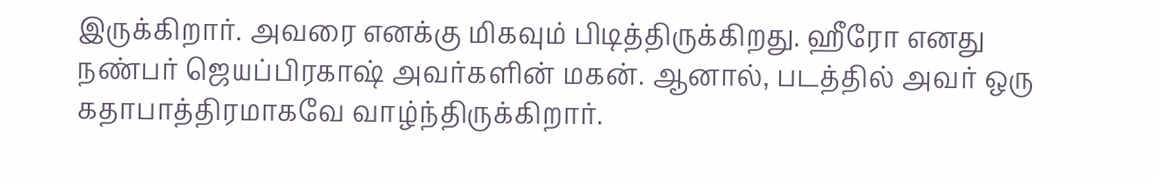இருக்கிறார். அவரை எனக்கு மிகவும் பிடித்திருக்கிறது. ஹீரோ எனது நண்பர் ஜெயப்பிரகாஷ் அவர்களின் மகன். ஆனால், படத்தில் அவர் ஒரு கதாபாத்திரமாகவே வாழ்ந்திருக்கிறார்.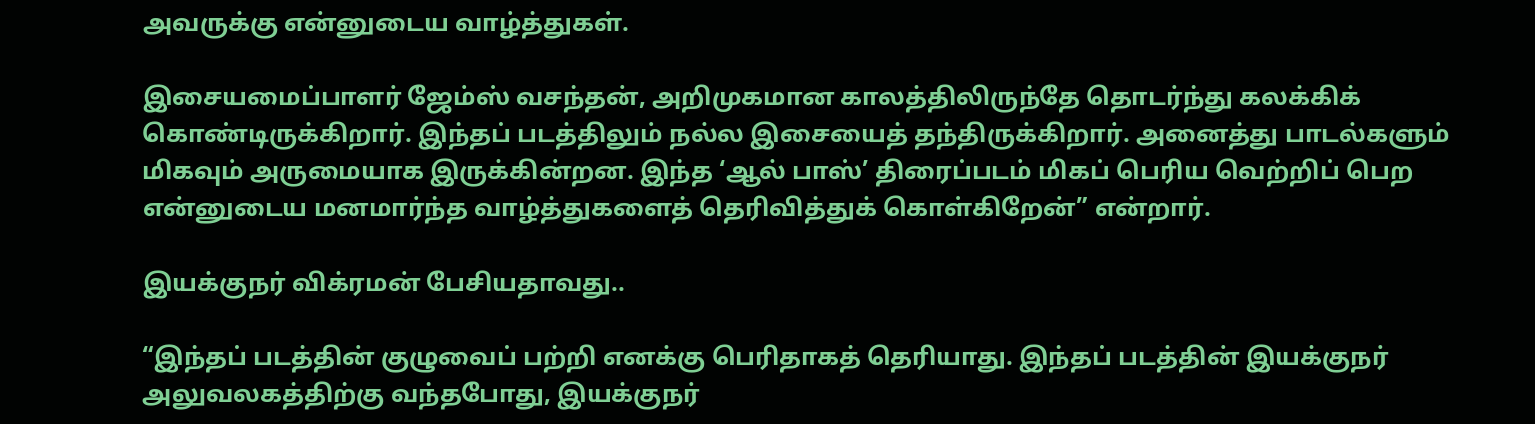அவருக்கு என்னுடைய வாழ்த்துகள்.

இசையமைப்பாளர் ஜேம்ஸ் வசந்தன், அறிமுகமான காலத்திலிருந்தே தொடர்ந்து கலக்கிக் கொண்டிருக்கிறார். இந்தப் படத்திலும் நல்ல இசையைத் தந்திருக்கிறார். அனைத்து பாடல்களும் மிகவும் அருமையாக இருக்கின்றன. இந்த ‘ஆல் பாஸ்’ திரைப்படம் மிகப் பெரிய வெற்றிப் பெற என்னுடைய மனமார்ந்த வாழ்த்துகளைத் தெரிவித்துக் கொள்கிறேன்” என்றார்.

இயக்குநர் விக்ரமன் பேசியதாவது..

“இந்தப் படத்தின் குழுவைப் பற்றி எனக்கு பெரிதாகத் தெரியாது. இந்தப் படத்தின் இயக்குநர் அலுவலகத்திற்கு வந்தபோது, இயக்குநர்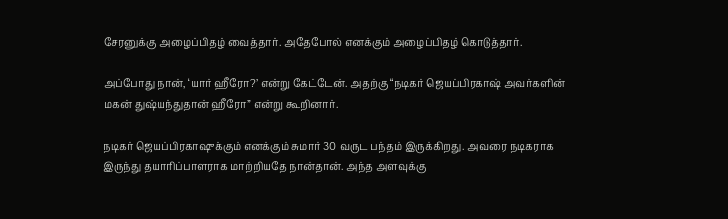சேரனுக்கு அழைப்பிதழ் வைத்தார். அதேபோல் எனக்கும் அழைப்பிதழ் கொடுத்தார்.

அப்போது நான், ‘யார் ஹீரோ?’ என்று கேட்டேன். அதற்கு “நடிகர் ஜெயப்பிரகாஷ் அவர்களின் மகன் துஷ்யந்துதான் ஹீரோ” என்று கூறினார்.

நடிகர் ஜெயப்பிரகாஷுக்கும் எனக்கும் சுமார் 30 வருட பந்தம் இருக்கிறது. அவரை நடிகராக இருந்து தயாரிப்பாளராக மாற்றியதே நான்தான். அந்த அளவுக்கு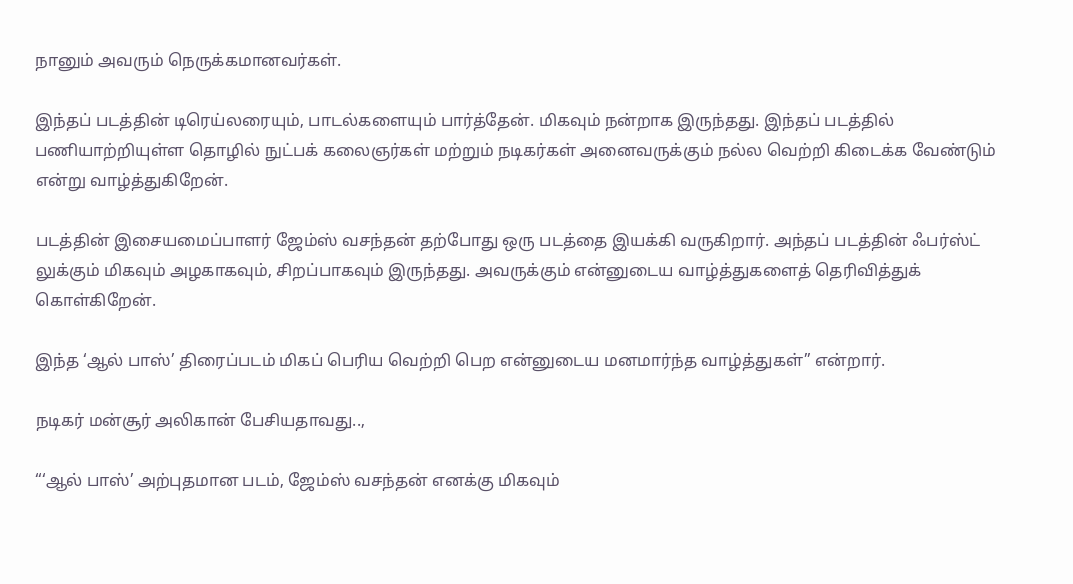நானும் அவரும் நெருக்கமானவர்கள்.

இந்தப் படத்தின் டிரெய்லரையும், பாடல்களையும் பார்த்தேன். மிகவும் நன்றாக இருந்தது. இந்தப் படத்தில் பணியாற்றியுள்ள தொழில் நுட்பக் கலைஞர்கள் மற்றும் நடிகர்கள் அனைவருக்கும் நல்ல வெற்றி கிடைக்க வேண்டும் என்று வாழ்த்துகிறேன்.

படத்தின் இசையமைப்பாளர் ஜேம்ஸ் வசந்தன் தற்போது ஒரு படத்தை இயக்கி வருகிறார். அந்தப் படத்தின் ஃபர்ஸ்ட் லுக்கும் மிகவும் அழகாகவும், சிறப்பாகவும் இருந்தது. அவருக்கும் என்னுடைய வாழ்த்துகளைத் தெரிவித்துக் கொள்கிறேன்.

இந்த ‘ஆல் பாஸ்’ திரைப்படம் மிகப் பெரிய வெற்றி பெற என்னுடைய மனமார்ந்த வாழ்த்துகள்” என்றார்.

நடிகர் மன்சூர் அலிகான் பேசியதாவது..,

“‘ஆல் பாஸ்’ அற்புதமான படம், ஜேம்ஸ் வசந்தன் எனக்கு மிகவும்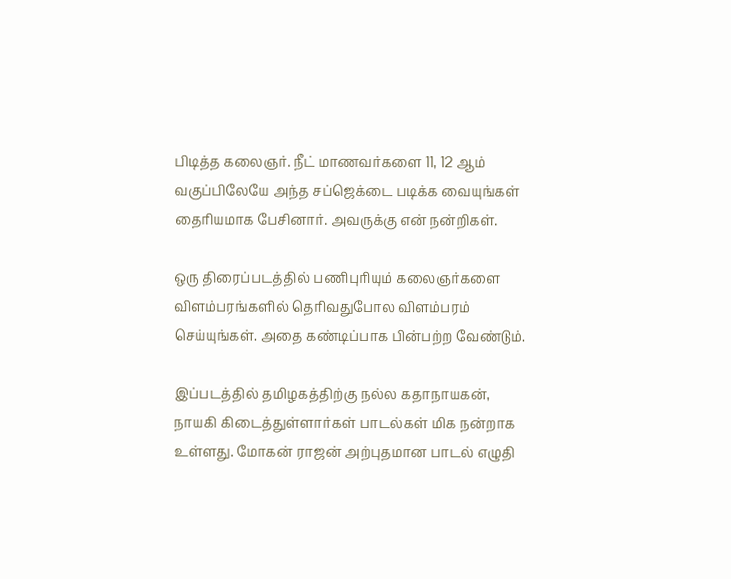பிடித்த கலைஞர். நீட் மாணவர்களை 11, 12 ஆம் வகுப்பிலேயே அந்த சப்ஜெக்டை படிக்க வையுங்கள் தைரியமாக பேசினார். அவருக்கு என் நன்றிகள்.

ஒரு திரைப்படத்தில் பணிபுரியும் கலைஞர்களை விளம்பரங்களில் தெரிவதுபோல விளம்பரம் செய்யுங்கள். அதை கண்டிப்பாக பின்பற்ற வேண்டும்.

இப்படத்தில் தமிழகத்திற்கு நல்ல கதாநாயகன், நாயகி கிடைத்துள்ளார்கள் பாடல்கள் மிக நன்றாக உள்ளது. மோகன் ராஜன் அற்புதமான பாடல் எழுதி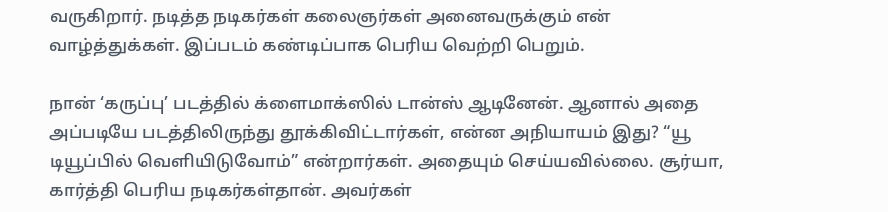வருகிறார். நடித்த நடிகர்கள் கலைஞர்கள் அனைவருக்கும் என் வாழ்த்துக்கள். இப்படம் கண்டிப்பாக பெரிய வெற்றி பெறும்.

நான் ‘கருப்பு’ படத்தில் க்ளைமாக்ஸில் டான்ஸ் ஆடினேன். ஆனால் அதை அப்படியே படத்திலிருந்து தூக்கிவிட்டார்கள், என்ன அநியாயம் இது? “யூ டியூப்பில் வெளியிடுவோம்” என்றார்கள். அதையும் செய்யவில்லை. சூர்யா, கார்த்தி பெரிய நடிகர்கள்தான். அவர்கள்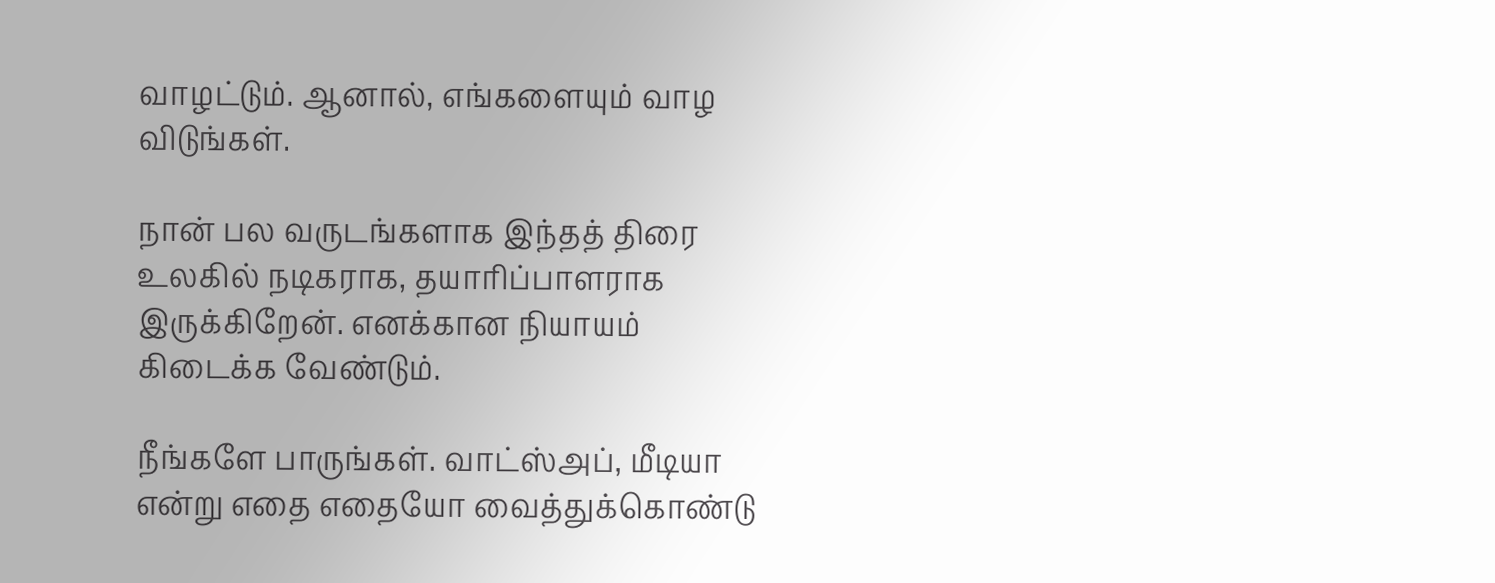வாழட்டும். ஆனால், எங்களையும் வாழ விடுங்கள்.

நான் பல வருடங்களாக இந்தத் திரை உலகில் நடிகராக, தயாரிப்பாளராக இருக்கிறேன். எனக்கான நியாயம் கிடைக்க வேண்டும்.

நீங்களே பாருங்கள். வாட்ஸ்அப், மீடியா என்று எதை எதையோ வைத்துக்கொண்டு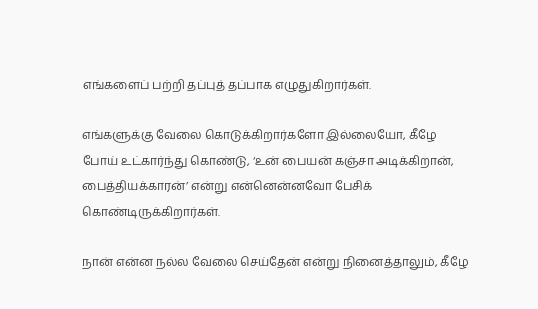எங்களைப் பற்றி தப்புத் தப்பாக எழுதுகிறார்கள்.

எங்களுக்கு வேலை கொடுக்கிறார்களோ இல்லையோ, கீழே போய் உட்கார்ந்து கொண்டு, ‘உன் பையன் கஞ்சா அடிக்கிறான், பைத்தியக்காரன்’ என்று என்னென்னவோ பேசிக் கொண்டிருக்கிறார்கள்.

நான் என்ன நல்ல வேலை செய்தேன் என்று நினைத்தாலும், கீழே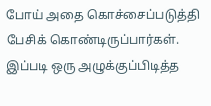போய் அதை கொச்சைப்படுத்தி பேசிக் கொண்டிருப்பார்கள். இப்படி ஒரு அழுக்குப்பிடித்த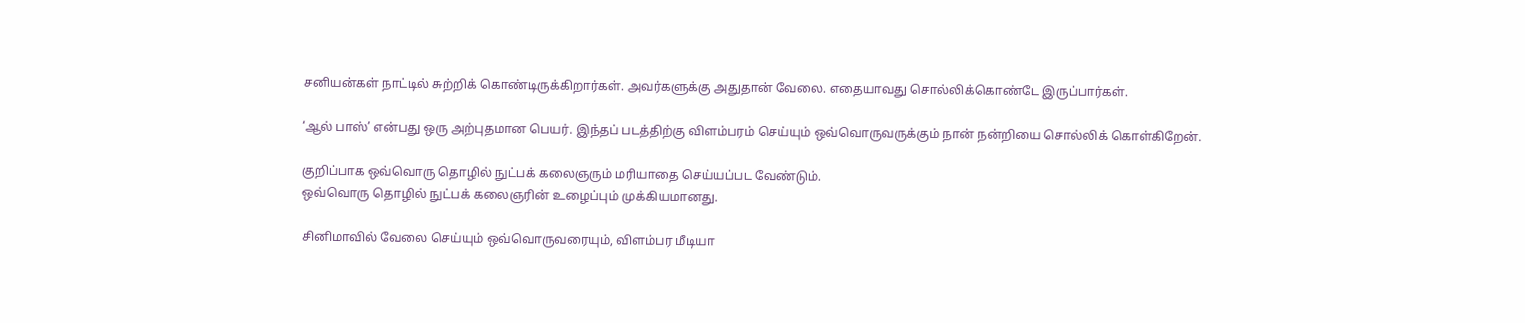சனியன்கள் நாட்டில் சுற்றிக் கொண்டிருக்கிறார்கள். அவர்களுக்கு அதுதான் வேலை. எதையாவது சொல்லிக்கொண்டே இருப்பார்கள்.

‘ஆல் பாஸ்’ என்பது ஒரு அற்புதமான பெயர். இந்தப் படத்திற்கு விளம்பரம் செய்யும் ஒவ்வொருவருக்கும் நான் நன்றியை சொல்லிக் கொள்கிறேன்.

குறிப்பாக ஒவ்வொரு தொழில் நுட்பக் கலைஞரும் மரியாதை செய்யப்பட வேண்டும்.
ஒவ்வொரு தொழில் நுட்பக் கலைஞரின் உழைப்பும் முக்கியமானது.

சினிமாவில் வேலை செய்யும் ஒவ்வொருவரையும், விளம்பர மீடியா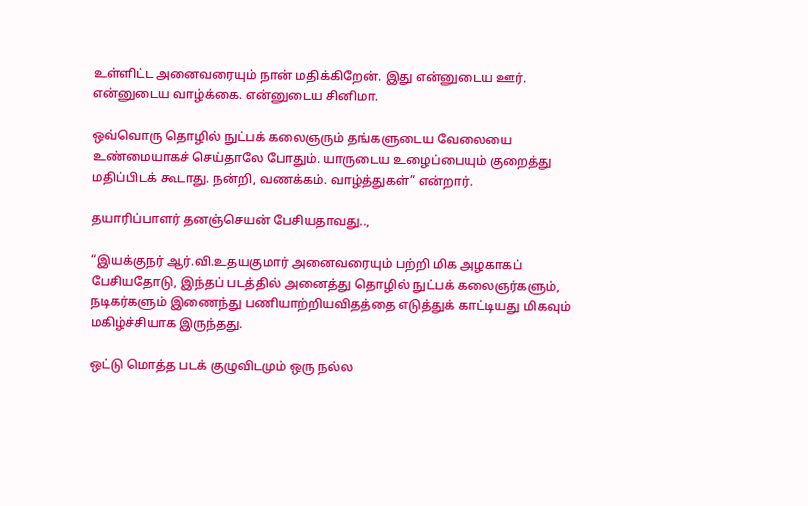உள்ளிட்ட அனைவரையும் நான் மதிக்கிறேன். இது என்னுடைய ஊர். என்னுடைய வாழ்க்கை. என்னுடைய சினிமா.

ஒவ்வொரு தொழில் நுட்பக் கலைஞரும் தங்களுடைய வேலையை உண்மையாகச் செய்தாலே போதும். யாருடைய உழைப்பையும் குறைத்து மதிப்பிடக் கூடாது. நன்றி, வணக்கம். வாழ்த்துகள்” என்றார்.

தயாரிப்பாளர் தனஞ்செயன் பேசியதாவது..,

“இயக்குநர் ஆர்.வி.உதயகுமார் அனைவரையும் பற்றி மிக அழகாகப் பேசியதோடு, இந்தப் படத்தில் அனைத்து தொழில் நுட்பக் கலைஞர்களும், நடிகர்களும் இணைந்து பணியாற்றியவிதத்தை எடுத்துக் காட்டியது மிகவும் மகிழ்ச்சியாக இருந்தது.

ஒட்டு மொத்த படக் குழுவிடமும் ஒரு நல்ல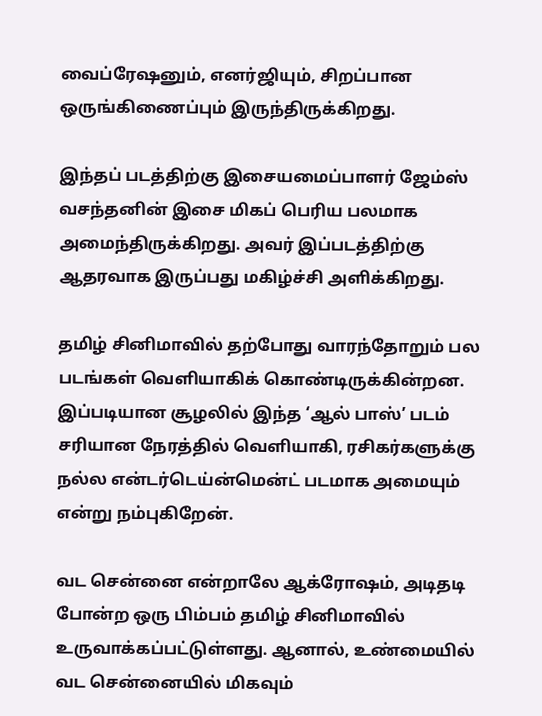வைப்ரேஷனும், எனர்ஜியும், சிறப்பான ஒருங்கிணைப்பும் இருந்திருக்கிறது.

இந்தப் படத்திற்கு இசையமைப்பாளர் ஜேம்ஸ் வசந்தனின் இசை மிகப் பெரிய பலமாக அமைந்திருக்கிறது. அவர் இப்படத்திற்கு ஆதரவாக இருப்பது மகிழ்ச்சி அளிக்கிறது.

தமிழ் சினிமாவில் தற்போது வாரந்தோறும் பல படங்கள் வெளியாகிக் கொண்டிருக்கின்றன. இப்படியான சூழலில் இந்த ‘ஆல் பாஸ்’ படம் சரியான நேரத்தில் வெளியாகி, ரசிகர்களுக்கு நல்ல என்டர்டெய்ன்மென்ட் படமாக அமையும் என்று நம்புகிறேன்.

வட சென்னை என்றாலே ஆக்ரோஷம், அடிதடி போன்ற ஒரு பிம்பம் தமிழ் சினிமாவில் உருவாக்கப்பட்டுள்ளது. ஆனால், உண்மையில் வட சென்னையில் மிகவும்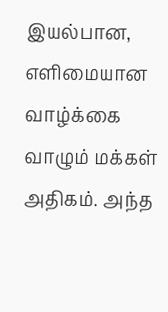இயல்பான, எளிமையான வாழ்க்கை வாழும் மக்கள் அதிகம். அந்த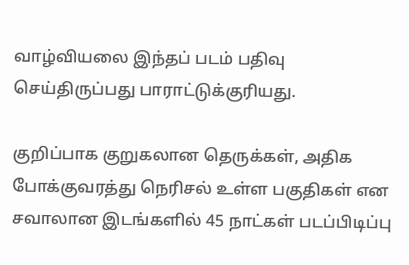வாழ்வியலை இந்தப் படம் பதிவு செய்திருப்பது பாராட்டுக்குரியது.

குறிப்பாக குறுகலான தெருக்கள், அதிக போக்குவரத்து நெரிசல் உள்ள பகுதிகள் என சவாலான இடங்களில் 45 நாட்கள் படப்பிடிப்பு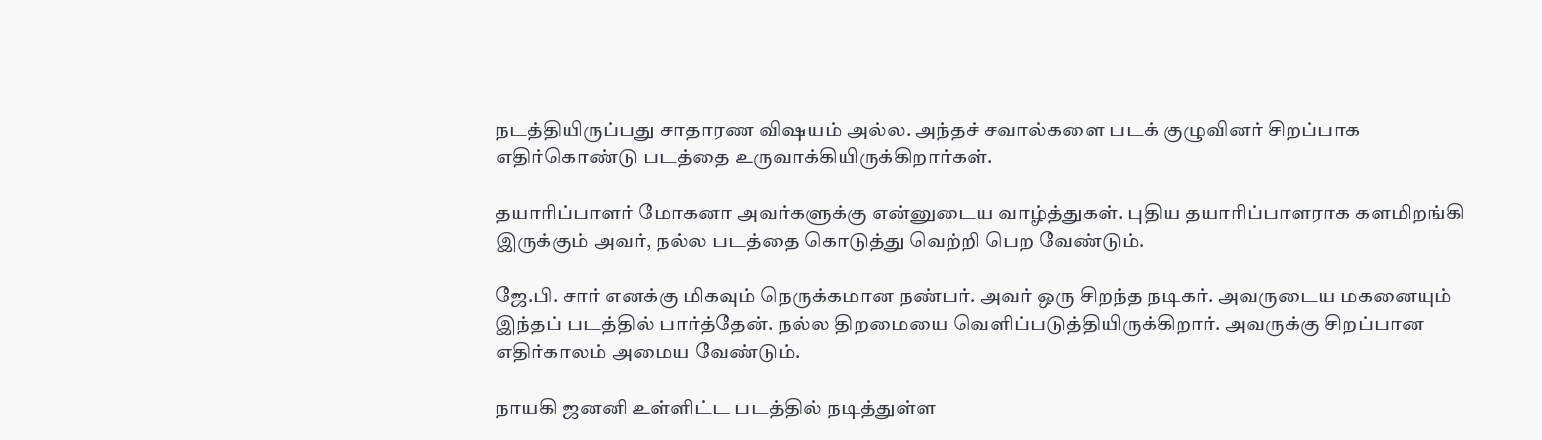நடத்தியிருப்பது சாதாரண விஷயம் அல்ல. அந்தச் சவால்களை படக் குழுவினர் சிறப்பாக எதிர்கொண்டு படத்தை உருவாக்கியிருக்கிறார்கள்.

தயாரிப்பாளர் மோகனா அவர்களுக்கு என்னுடைய வாழ்த்துகள். புதிய தயாரிப்பாளராக களமிறங்கி இருக்கும் அவர், நல்ல படத்தை கொடுத்து வெற்றி பெற வேண்டும்.

ஜே.பி. சார் எனக்கு மிகவும் நெருக்கமான நண்பர். அவர் ஒரு சிறந்த நடிகர். அவருடைய மகனையும் இந்தப் படத்தில் பார்த்தேன். நல்ல திறமையை வெளிப்படுத்தியிருக்கிறார். அவருக்கு சிறப்பான எதிர்காலம் அமைய வேண்டும்.

நாயகி ஜனனி உள்ளிட்ட படத்தில் நடித்துள்ள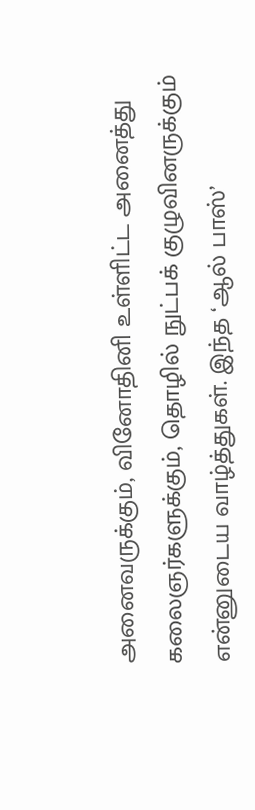அனைவருக்கும், வினோதினி உள்ளிட்ட அனைத்து கலைஞர்களுக்கும், தொழில் நுட்பக் குழுவினருக்கும் என்னுடைய வாழ்த்துகள். இந்த ‘ஆல் பாஸ்’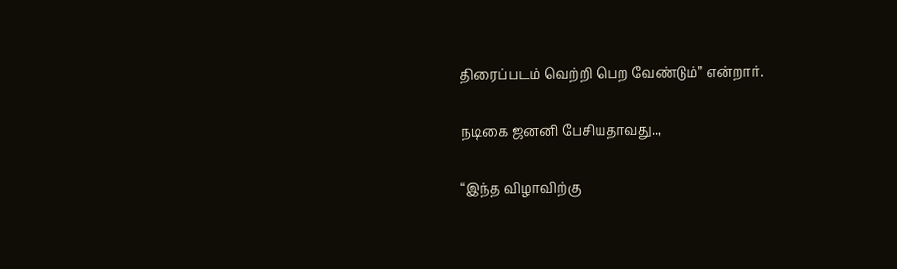திரைப்படம் வெற்றி பெற வேண்டும்” என்றார்.

நடிகை ஜனனி பேசியதாவது..,

“இந்த விழாவிற்கு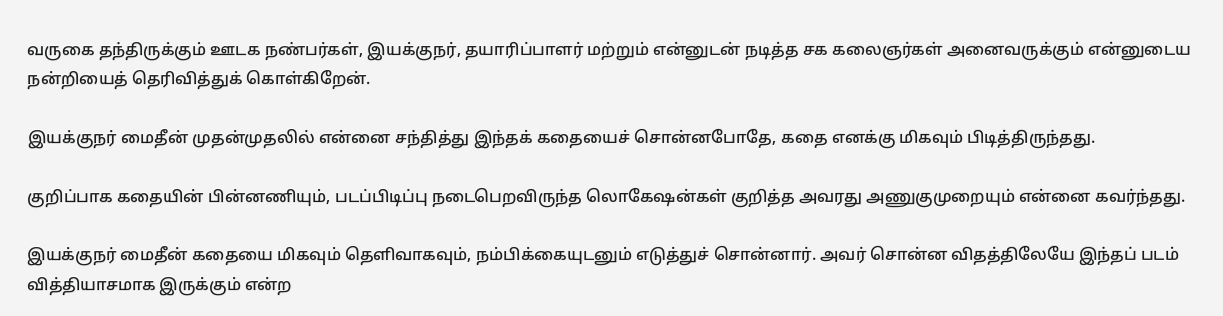வருகை தந்திருக்கும் ஊடக நண்பர்கள், இயக்குநர், தயாரிப்பாளர் மற்றும் என்னுடன் நடித்த சக கலைஞர்கள் அனைவருக்கும் என்னுடைய நன்றியைத் தெரிவித்துக் கொள்கிறேன்.

இயக்குநர் மைதீன் முதன்முதலில் என்னை சந்தித்து இந்தக் கதையைச் சொன்னபோதே, கதை எனக்கு மிகவும் பிடித்திருந்தது.

குறிப்பாக கதையின் பின்னணியும், படப்பிடிப்பு நடைபெறவிருந்த லொகேஷன்கள் குறித்த அவரது அணுகுமுறையும் என்னை கவர்ந்தது.

இயக்குநர் மைதீன் கதையை மிகவும் தெளிவாகவும், நம்பிக்கையுடனும் எடுத்துச் சொன்னார். அவர் சொன்ன விதத்திலேயே இந்தப் படம் வித்தியாசமாக இருக்கும் என்ற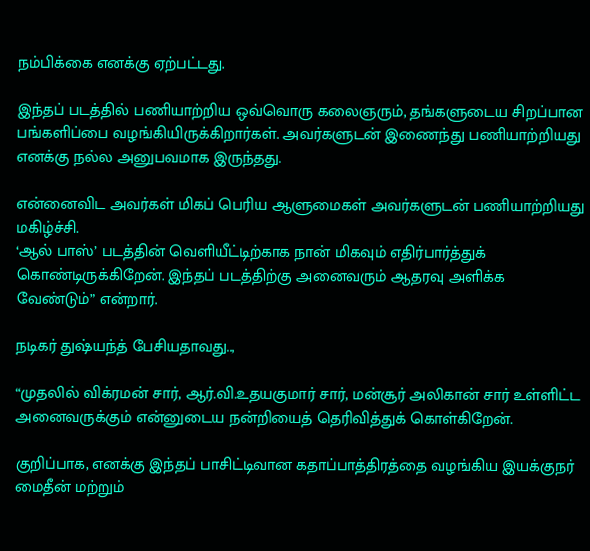நம்பிக்கை எனக்கு ஏற்பட்டது.

இந்தப் படத்தில் பணியாற்றிய ஒவ்வொரு கலைஞரும், தங்களுடைய சிறப்பான பங்களிப்பை வழங்கியிருக்கிறார்கள். அவர்களுடன் இணைந்து பணியாற்றியது எனக்கு நல்ல அனுபவமாக இருந்தது.

என்னைவிட அவர்கள் மிகப் பெரிய ஆளுமைகள் அவர்களுடன் பணியாற்றியது மகிழ்ச்சி.
‘ஆல் பாஸ்’ படத்தின் வெளியீட்டிற்காக நான் மிகவும் எதிர்பார்த்துக் கொண்டிருக்கிறேன். இந்தப் படத்திற்கு அனைவரும் ஆதரவு அளிக்க வேண்டும்” என்றார்.

நடிகர் துஷ்யந்த் பேசியதாவது..,

“முதலில் விக்ரமன் சார், ஆர்.வி.உதயகுமார் சார், மன்சூர் அலிகான் சார் உள்ளிட்ட அனைவருக்கும் என்னுடைய நன்றியைத் தெரிவித்துக் கொள்கிறேன்.

குறிப்பாக, எனக்கு இந்தப் பாசிட்டிவான கதாப்பாத்திரத்தை வழங்கிய இயக்குநர் மைதீன் மற்றும்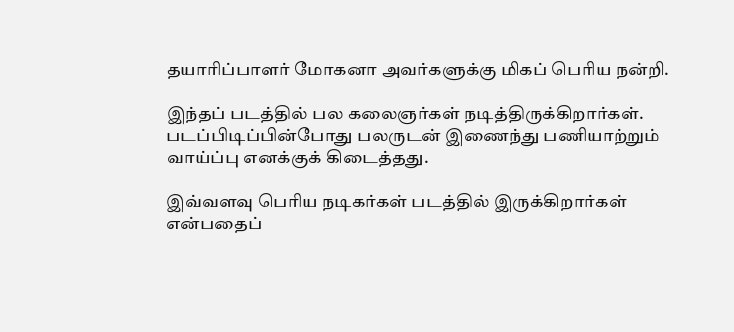தயாரிப்பாளர் மோகனா அவர்களுக்கு மிகப் பெரிய நன்றி.

இந்தப் படத்தில் பல கலைஞர்கள் நடித்திருக்கிறார்கள். படப்பிடிப்பின்போது பலருடன் இணைந்து பணியாற்றும் வாய்ப்பு எனக்குக் கிடைத்தது.

இவ்வளவு பெரிய நடிகர்கள் படத்தில் இருக்கிறார்கள் என்பதைப்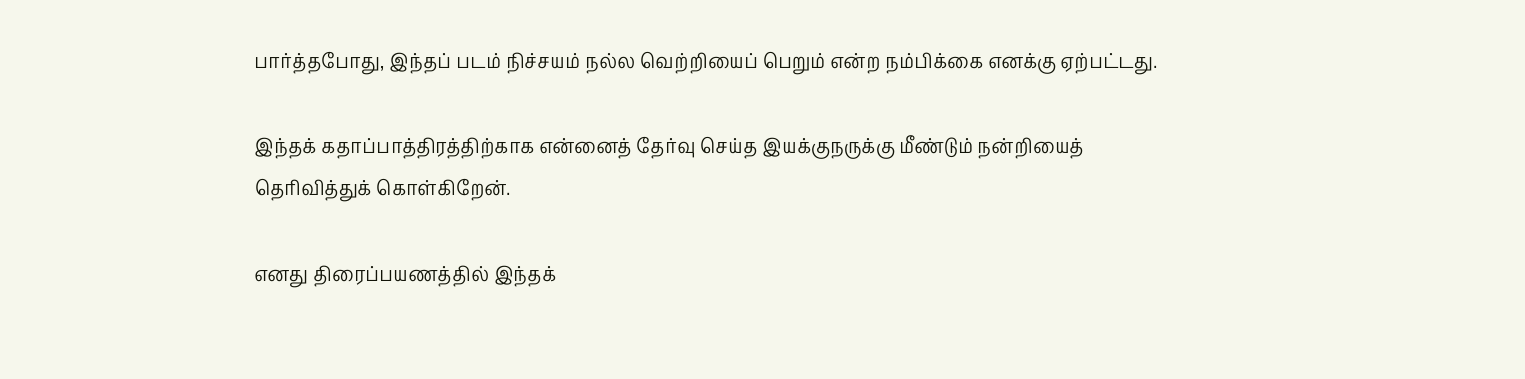பார்த்தபோது, இந்தப் படம் நிச்சயம் நல்ல வெற்றியைப் பெறும் என்ற நம்பிக்கை எனக்கு ஏற்பட்டது.

இந்தக் கதாப்பாத்திரத்திற்காக என்னைத் தேர்வு செய்த இயக்குநருக்கு மீண்டும் நன்றியைத் தெரிவித்துக் கொள்கிறேன்.

எனது திரைப்பயணத்தில் இந்தக்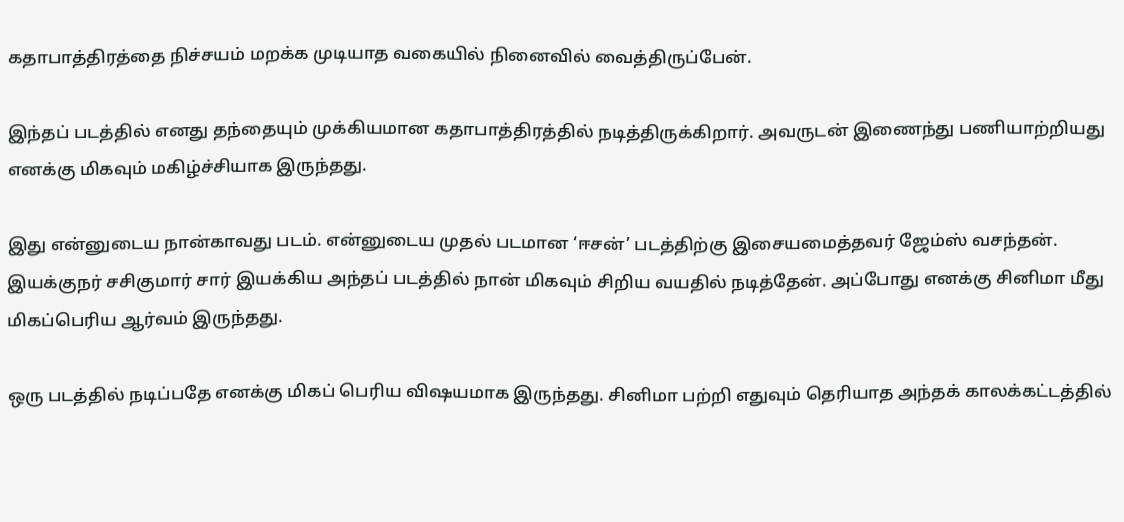கதாபாத்திரத்தை நிச்சயம் மறக்க முடியாத வகையில் நினைவில் வைத்திருப்பேன்.

இந்தப் படத்தில் எனது தந்தையும் முக்கியமான கதாபாத்திரத்தில் நடித்திருக்கிறார். அவருடன் இணைந்து பணியாற்றியது எனக்கு மிகவும் மகிழ்ச்சியாக இருந்தது.

இது என்னுடைய நான்காவது படம். என்னுடைய முதல் படமான ‘ஈசன்’ படத்திற்கு இசையமைத்தவர் ஜேம்ஸ் வசந்தன். இயக்குநர் சசிகுமார் சார் இயக்கிய அந்தப் படத்தில் நான் மிகவும் சிறிய வயதில் நடித்தேன். அப்போது எனக்கு சினிமா மீது மிகப்பெரிய ஆர்வம் இருந்தது.

ஒரு படத்தில் நடிப்பதே எனக்கு மிகப் பெரிய விஷயமாக இருந்தது. சினிமா பற்றி எதுவும் தெரியாத அந்தக் காலக்கட்டத்தில்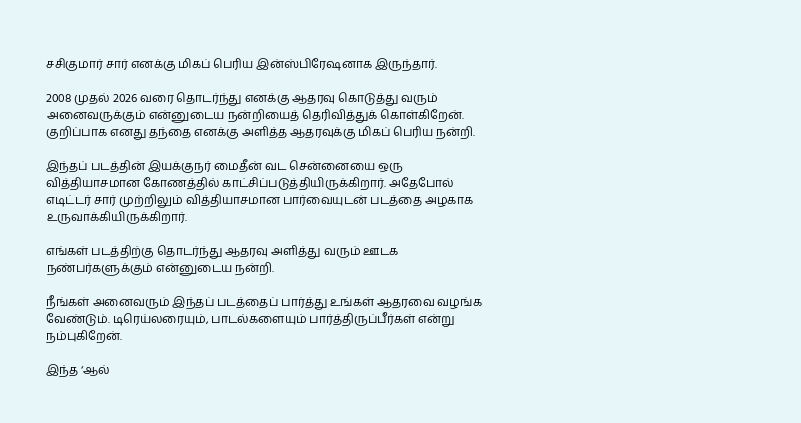சசிகுமார் சார் எனக்கு மிகப் பெரிய இன்ஸ்பிரேஷனாக இருந்தார்.

2008 முதல் 2026 வரை தொடர்ந்து எனக்கு ஆதரவு கொடுத்து வரும் அனைவருக்கும் என்னுடைய நன்றியைத் தெரிவித்துக் கொள்கிறேன். குறிப்பாக எனது தந்தை எனக்கு அளித்த ஆதரவுக்கு மிகப் பெரிய நன்றி.

இந்தப் படத்தின் இயக்குநர் மைதீன் வட சென்னையை ஒரு வித்தியாசமான கோணத்தில் காட்சிப்படுத்தியிருக்கிறார். அதேபோல் எடிட்டர் சார் முற்றிலும் வித்தியாசமான பார்வையுடன் படத்தை அழகாக உருவாக்கியிருக்கிறார்.

எங்கள் படத்திற்கு தொடர்ந்து ஆதரவு அளித்து வரும் ஊடக நண்பர்களுக்கும் என்னுடைய நன்றி.

நீங்கள் அனைவரும் இந்தப் படத்தைப் பார்த்து உங்கள் ஆதரவை வழங்க வேண்டும். டிரெய்லரையும், பாடல்களையும் பார்த்திருப்பீர்கள் என்று நம்புகிறேன்.

இந்த ‘ஆல்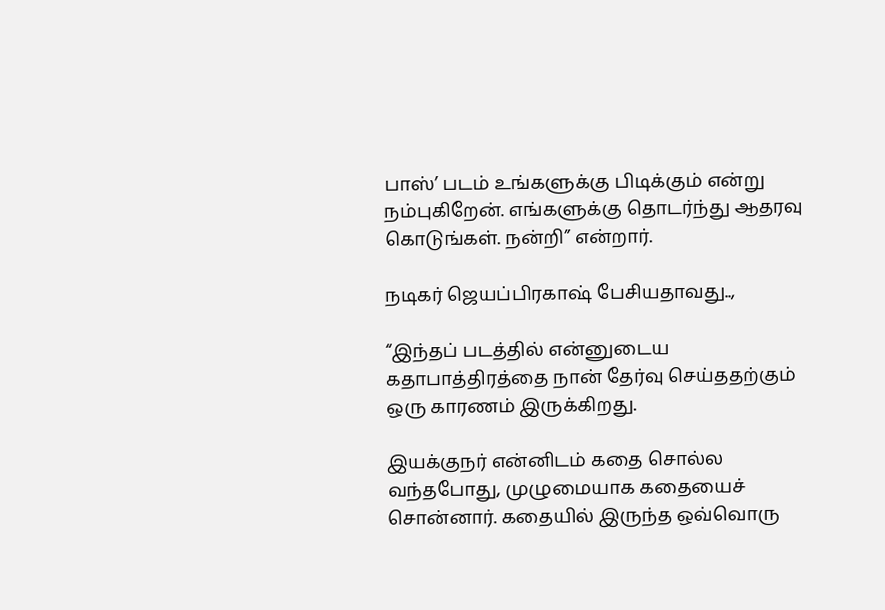பாஸ்’ படம் உங்களுக்கு பிடிக்கும் என்று நம்புகிறேன். எங்களுக்கு தொடர்ந்து ஆதரவு கொடுங்கள். நன்றி” என்றார்.

நடிகர் ஜெயப்பிரகாஷ் பேசியதாவது..,

“இந்தப் படத்தில் என்னுடைய கதாபாத்திரத்தை நான் தேர்வு செய்ததற்கும் ஒரு காரணம் இருக்கிறது.

இயக்குநர் என்னிடம் கதை சொல்ல வந்தபோது, முழுமையாக கதையைச் சொன்னார். கதையில் இருந்த ஒவ்வொரு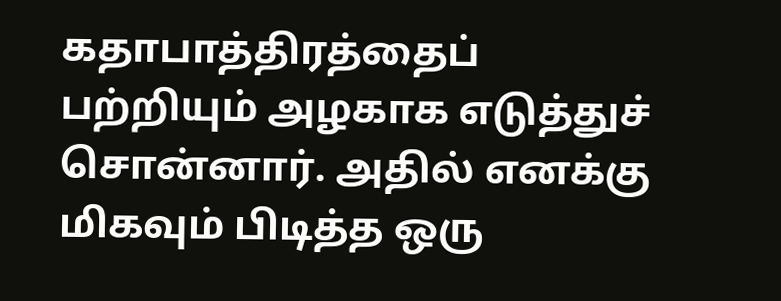கதாபாத்திரத்தைப் பற்றியும் அழகாக எடுத்துச் சொன்னார். அதில் எனக்கு மிகவும் பிடித்த ஒரு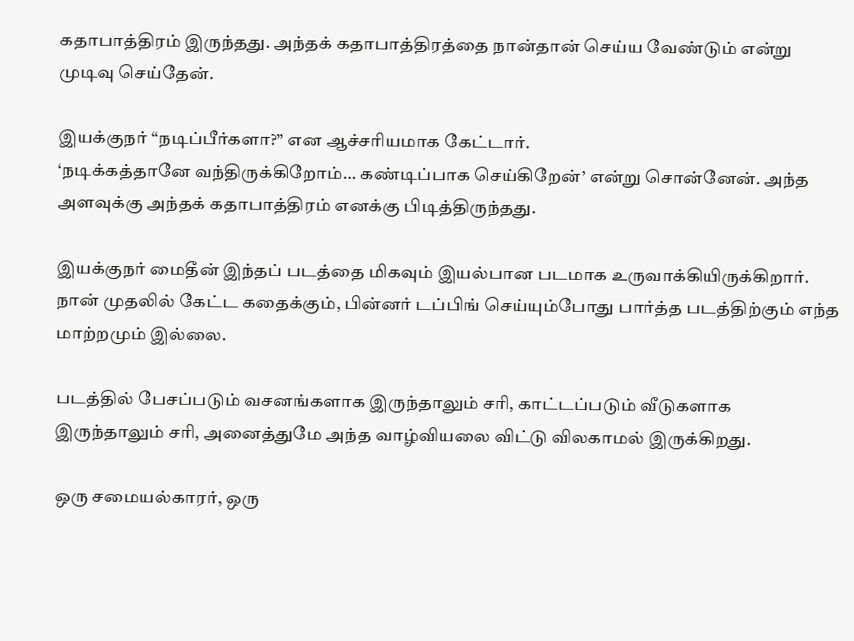கதாபாத்திரம் இருந்தது. அந்தக் கதாபாத்திரத்தை நான்தான் செய்ய வேண்டும் என்று முடிவு செய்தேன்.

இயக்குநர் “நடிப்பீர்களா?” என ஆச்சரியமாக கேட்டார்.
‘நடிக்கத்தானே வந்திருக்கிறோம்… கண்டிப்பாக செய்கிறேன்’ என்று சொன்னேன். அந்த அளவுக்கு அந்தக் கதாபாத்திரம் எனக்கு பிடித்திருந்தது.

இயக்குநர் மைதீன் இந்தப் படத்தை மிகவும் இயல்பான படமாக உருவாக்கியிருக்கிறார். நான் முதலில் கேட்ட கதைக்கும், பின்னர் டப்பிங் செய்யும்போது பார்த்த படத்திற்கும் எந்த மாற்றமும் இல்லை.

படத்தில் பேசப்படும் வசனங்களாக இருந்தாலும் சரி, காட்டப்படும் வீடுகளாக இருந்தாலும் சரி, அனைத்துமே அந்த வாழ்வியலை விட்டு விலகாமல் இருக்கிறது.

ஒரு சமையல்காரர், ஒரு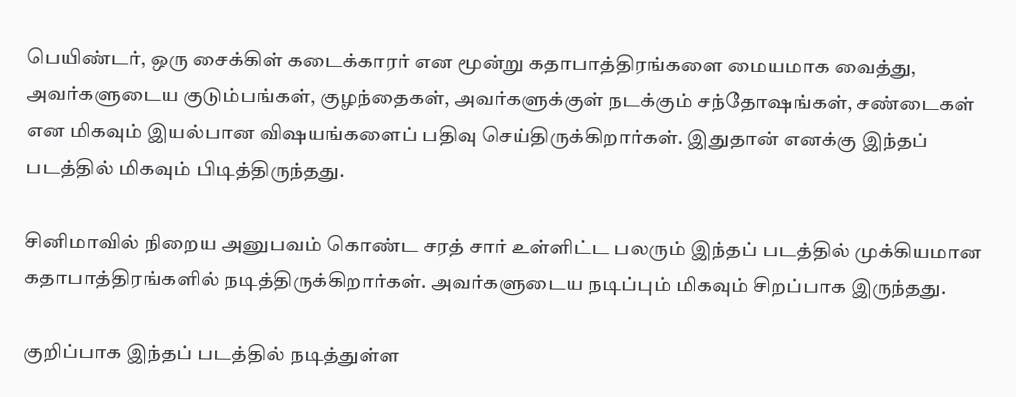பெயிண்டர், ஒரு சைக்கிள் கடைக்காரர் என மூன்று கதாபாத்திரங்களை மையமாக வைத்து, அவர்களுடைய குடும்பங்கள், குழந்தைகள், அவர்களுக்குள் நடக்கும் சந்தோஷங்கள், சண்டைகள் என மிகவும் இயல்பான விஷயங்களைப் பதிவு செய்திருக்கிறார்கள். இதுதான் எனக்கு இந்தப் படத்தில் மிகவும் பிடித்திருந்தது.

சினிமாவில் நிறைய அனுபவம் கொண்ட சரத் சார் உள்ளிட்ட பலரும் இந்தப் படத்தில் முக்கியமான கதாபாத்திரங்களில் நடித்திருக்கிறார்கள். அவர்களுடைய நடிப்பும் மிகவும் சிறப்பாக இருந்தது.

குறிப்பாக இந்தப் படத்தில் நடித்துள்ள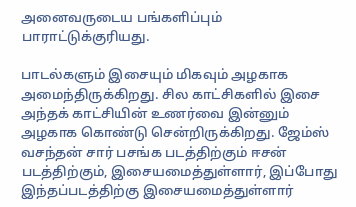அனைவருடைய பங்களிப்பும் பாராட்டுக்குரியது.

பாடல்களும் இசையும் மிகவும் அழகாக அமைந்திருக்கிறது. சில காட்சிகளில் இசை அந்தக் காட்சியின் உணர்வை இன்னும் அழகாக கொண்டு சென்றிருக்கிறது. ஜேம்ஸ் வசந்தன் சார் பசங்க படத்திற்கும் ஈசன் படத்திற்கும், இசையமைத்துள்ளார், இப்போது இந்தப்படத்திற்கு இசையமைத்துள்ளார்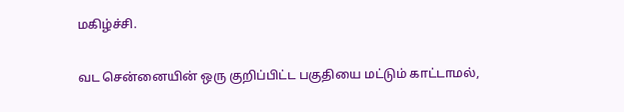மகிழ்ச்சி.

வட சென்னையின் ஒரு குறிப்பிட்ட பகுதியை மட்டும் காட்டாமல்,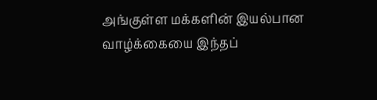அங்குள்ள மக்களின் இயல்பான வாழ்க்கையை இந்தப்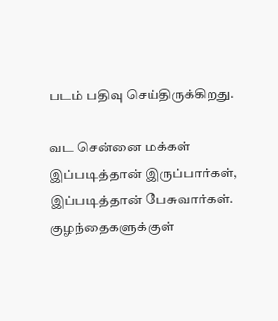படம் பதிவு செய்திருக்கிறது.

வட சென்னை மக்கள் இப்படித்தான் இருப்பார்கள், இப்படித்தான் பேசுவார்கள். குழந்தைகளுக்குள்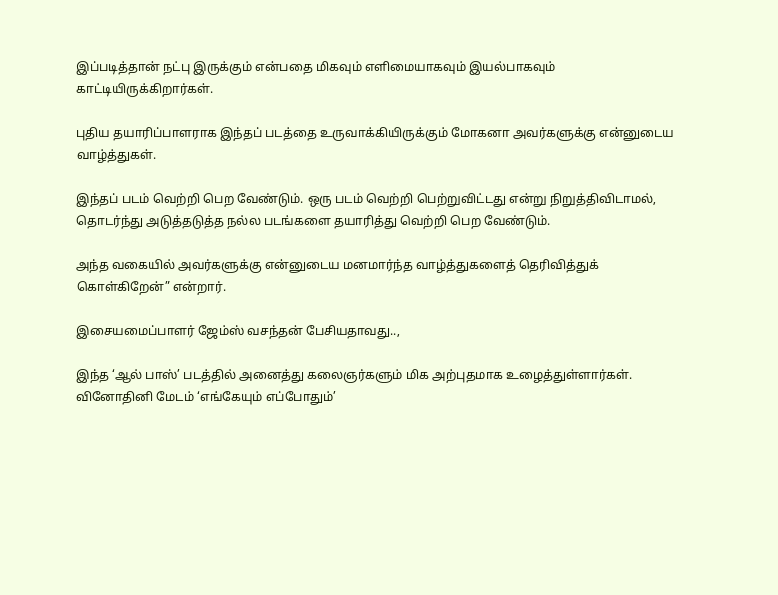இப்படித்தான் நட்பு இருக்கும் என்பதை மிகவும் எளிமையாகவும் இயல்பாகவும் காட்டியிருக்கிறார்கள்.

புதிய தயாரிப்பாளராக இந்தப் படத்தை உருவாக்கியிருக்கும் மோகனா அவர்களுக்கு என்னுடைய வாழ்த்துகள்.

இந்தப் படம் வெற்றி பெற வேண்டும். ஒரு படம் வெற்றி பெற்றுவிட்டது என்று நிறுத்திவிடாமல், தொடர்ந்து அடுத்தடுத்த நல்ல படங்களை தயாரித்து வெற்றி பெற வேண்டும்.

அந்த வகையில் அவர்களுக்கு என்னுடைய மனமார்ந்த வாழ்த்துகளைத் தெரிவித்துக் கொள்கிறேன்” என்றார்.

இசையமைப்பாளர் ஜேம்ஸ் வசந்தன் பேசியதாவது..,

இந்த ‘ஆல் பாஸ்’ படத்தில் அனைத்து கலைஞர்களும் மிக அற்புதமாக உழைத்துள்ளார்கள். வினோதினி மேடம் ‘எங்கேயும் எப்போதும்’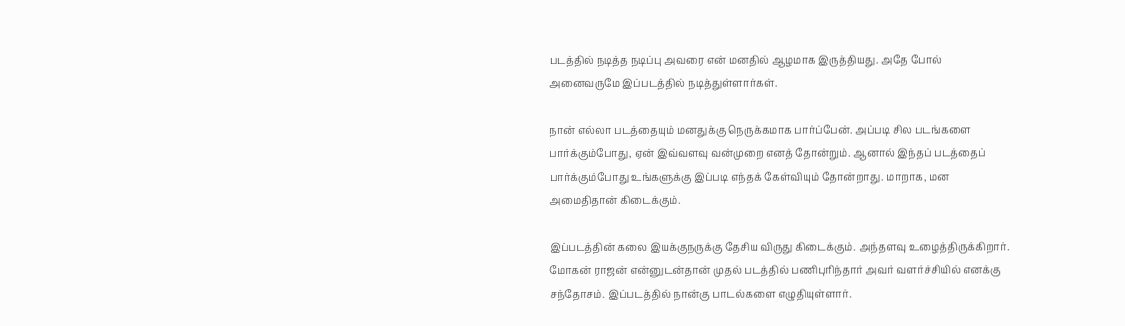படத்தில் நடித்த நடிப்பு அவரை என் மனதில் ஆழமாக இருத்தியது. அதே போல் அனைவருமே இப்படத்தில் நடித்துள்ளார்கள்.

நான் எல்லா படத்தையும் மனதுக்கு நெருக்கமாக பார்ப்பேன். அப்படி சில படங்களை பார்க்கும்போது, ஏன் இவ்வளவு வன்முறை எனத் தோன்றும். ஆனால் இந்தப் படத்தைப் பார்க்கும்போது உங்களுக்கு இப்படி எந்தக் கேள்வியும் தோன்றாது. மாறாக, மன அமைதிதான் கிடைக்கும்.

இப்படத்தின் கலை இயக்குநருக்கு தேசிய விருது கிடைக்கும். அந்தளவு உழைத்திருக்கிறார். மோகன் ராஜன் என்னுடன்தான் முதல் படத்தில் பணிபுரிந்தார் அவர் வளர்ச்சியில் எனக்கு சந்தோசம். இப்படத்தில் நான்கு பாடல்களை எழுதியுள்ளார்.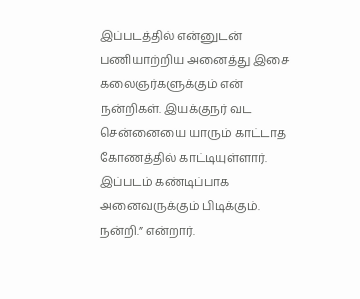இப்படத்தில் என்னுடன் பணியாற்றிய அனைத்து இசை கலைஞர்களுக்கும் என் நன்றிகள். இயக்குநர் வட சென்னையை யாரும் காட்டாத கோணத்தில் காட்டியுள்ளார். இப்படம் கண்டிப்பாக அனைவருக்கும் பிடிக்கும். நன்றி.” என்றார்.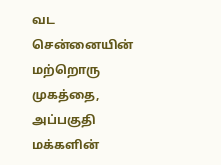வட சென்னையின் மற்றொரு முகத்தை, அப்பகுதி மக்களின்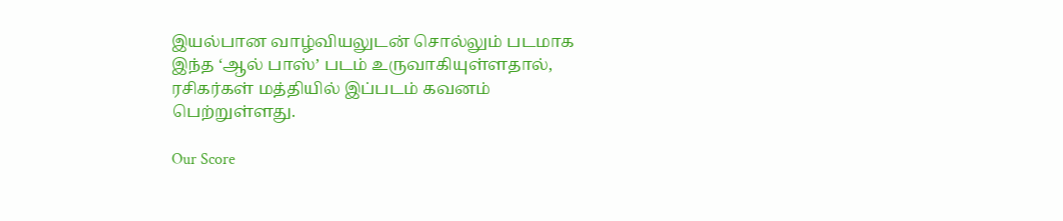இயல்பான வாழ்வியலுடன் சொல்லும் படமாக இந்த ‘ஆல் பாஸ்’ படம் உருவாகியுள்ளதால், ரசிகர்கள் மத்தியில் இப்படம் கவனம் பெற்றுள்ளது.

Our Score